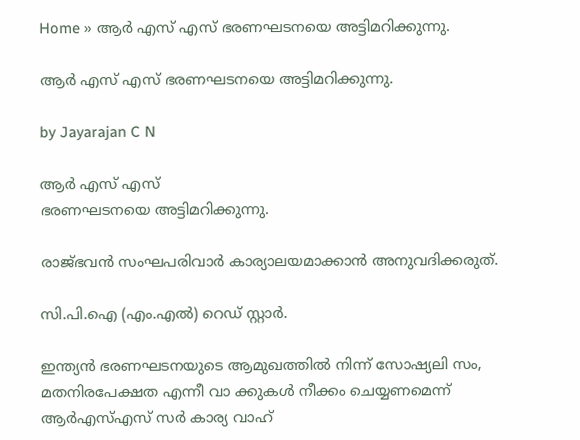Home » ആർ എസ് എസ് ഭരണഘടനയെ അട്ടിമറിക്കുന്നു.

ആർ എസ് എസ് ഭരണഘടനയെ അട്ടിമറിക്കുന്നു.

by Jayarajan C N

ആർ എസ് എസ്
ഭരണഘടനയെ അട്ടിമറിക്കുന്നു.

രാജ്ഭവൻ സംഘപരിവാർ കാര്യാലയമാക്കാൻ അനുവദിക്കരുത്.

സി.പി.ഐ (എം.എൽ) റെഡ് സ്റ്റാർ.

ഇന്ത്യൻ ഭരണഘടനയുടെ ആമുഖത്തിൽ നിന്ന് സോഷ്യലി സം, മതനിരപേക്ഷത എന്നീ വാ ക്കുകൾ നീക്കം ചെയ്യണമെന്ന് ആർഎസ്എസ് സർ കാര്യ വാഹ്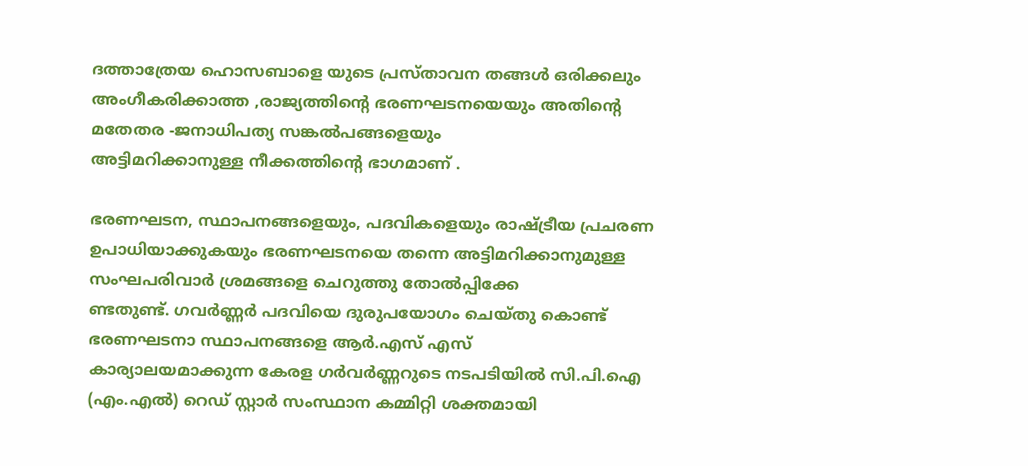ദത്താത്രേയ ഹൊസബാളെ യുടെ പ്രസ്താവന തങ്ങൾ ഒരിക്കലും അംഗീകരിക്കാത്ത ,രാജ്യത്തിൻ്റെ ഭരണഘടനയെയും അതിൻ്റെ മതേതര -ജനാധിപത്യ സങ്കൽപങ്ങളെയും
അട്ടിമറിക്കാനുള്ള നീക്കത്തിൻ്റെ ഭാഗമാണ് .

ഭരണഘടന, സ്ഥാപനങ്ങളെയും, പദവികളെയും രാഷ്ട്രീയ പ്രചരണ ഉപാധിയാക്കുകയും ഭരണഘടനയെ തന്നെ അട്ടിമറിക്കാനുമുള്ള സംഘപരിവാർ ശ്രമങ്ങളെ ചെറുത്തു തോൽപ്പിക്കേ
ണ്ടതുണ്ട്. ഗവർണ്ണർ പദവിയെ ദുരുപയോഗം ചെയ്തു കൊണ്ട് ഭരണഘടനാ സ്ഥാപനങ്ങളെ ആർ.എസ് എസ്
കാര്യാലയമാക്കുന്ന കേരള ഗർവർണ്ണറുടെ നടപടിയിൽ സി.പി.ഐ (എം.എൽ) റെഡ് സ്റ്റാർ സംസ്ഥാന കമ്മിറ്റി ശക്തമായി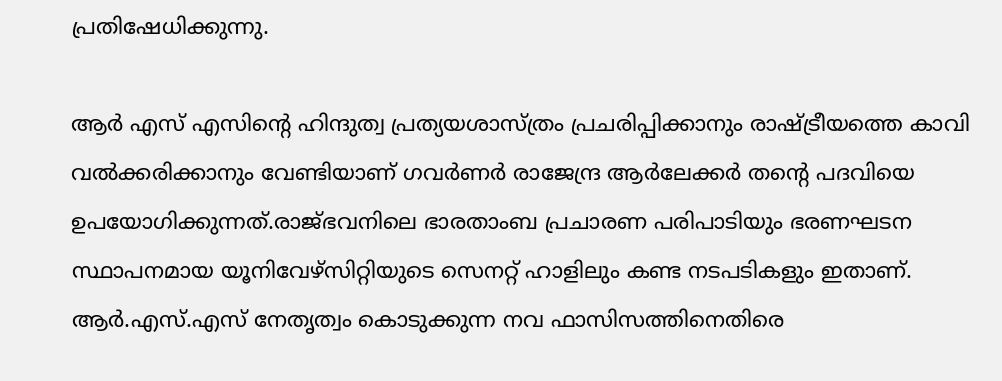പ്രതിഷേധിക്കുന്നു.

ആർ‌ എസ്‌ എസിന്റെ ഹിന്ദുത്വ പ്രത്യയശാസ്ത്രം പ്രചരിപ്പിക്കാനും രാഷ്ട്രീയത്തെ കാവി വൽക്കരിക്കാനും വേണ്ടിയാണ് ഗവർണർ രാജേന്ദ്ര ആർലേക്കർ തന്റെ പദവിയെ ഉപയോഗിക്കുന്നത്.രാജ്ഭവനിലെ ഭാരതാംബ പ്രചാരണ പരിപാടിയും ഭരണഘടന സ്ഥാപനമായ യൂനിവേഴ്സിറ്റിയുടെ സെനറ്റ് ഹാളിലും കണ്ട നടപടികളും ഇതാണ്.
ആർ.എസ്.എസ് നേതൃത്വം കൊടുക്കുന്ന നവ ഫാസിസത്തിനെതിരെ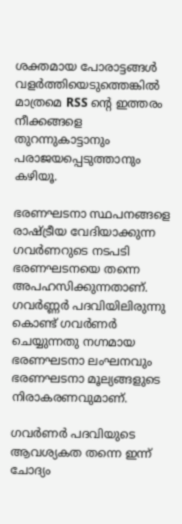ശക്തമായ പോരാട്ടങ്ങൾ വളർത്തിയെടുത്തെങ്കിൽ മാത്രമെ RSS ൻ്റെ ഇത്തരം നീക്കങ്ങളെ തുറന്നുകാട്ടാനും പരാജയപ്പെടുത്താനും കഴിയൂ.

ഭരണഘടനാ സ്ഥപനങ്ങളെ രാഷ്ട്രീയ വേദിയാക്കുന്ന ഗവർണറുടെ നടപടി ഭരണഘടനയെ തന്നെ അപഹസിക്കുന്നതാണ്. ഗവർണ്ണർ പദവിയിലിരുന്നു കൊണ്ട് ഗവർണർ ചെയ്യുന്നതു നഗ്നമായ ഭരണഘടനാ ലംഘനവും ഭരണഘടനാ മൂല്യങ്ങളുടെ നിരാകരണവുമാണ്.

ഗവർണർ പദവിയുടെ ആവശ്യകത തന്നെ ഇന്ന് ചോദ്യം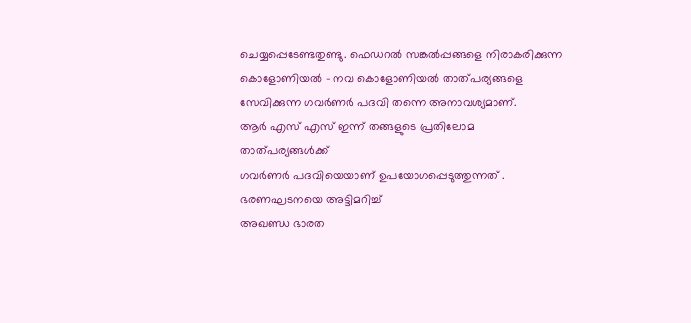ചെയ്യപ്പെടേണ്ടതുണ്ടു. ഫെഡറൽ സങ്കൽപ്പങ്ങളെ നിരാകരിക്കുന്ന കൊളോണിയൽ – നവ കൊളോണിയൽ താത്പര്യങ്ങളെ സേവിക്കുന്ന ഗവർണർ പദവി തന്നെ അനാവശ്യമാണ്.
ആർ എസ് എസ് ഇന്ന് തങ്ങളുടെ പ്രതിലോമ താത്പര്യങ്ങൾക്ക്
ഗവർണർ പദവിയെയാണ് ഉപയോഗപ്പെടുത്തുന്നത് . ഭരണഘടനയെ അട്ടിമറിച്ച്
അഖണ്ഡ ഭാരത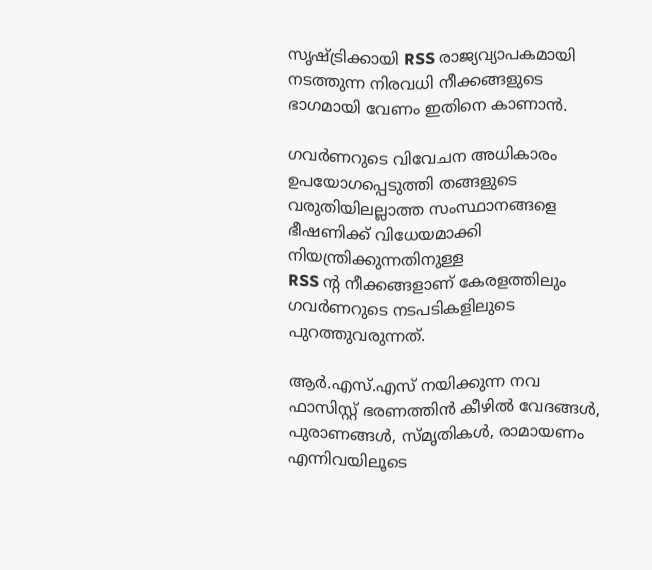സൃഷ്ട്രിക്കായി RSS രാജ്യവ്യാപകമായി നടത്തുന്ന നിരവധി നീക്കങ്ങളുടെ ഭാഗമായി വേണം ഇതിനെ കാണാൻ.

ഗവർണറുടെ വിവേചന അധികാരം ഉപയോഗപ്പെടുത്തി തങ്ങളുടെ വരുതിയിലല്ലാത്ത സംസ്ഥാനങ്ങളെ ഭീഷണിക്ക് വിധേയമാക്കി നിയന്ത്രിക്കുന്നതിനുള്ള
RSS ൻ്റ നീക്കങ്ങളാണ് കേരളത്തിലും ഗവർണറുടെ നടപടികളിലുടെ പുറത്തുവരുന്നത്.

ആർ.എസ്.എസ് നയിക്കുന്ന നവ ഫാസിസ്റ്റ് ഭരണത്തിൻ കീഴിൽ വേദങ്ങൾ, പുരാണങ്ങൾ, സ്മൃതികൾ, രാമായണം എന്നിവയിലൂടെ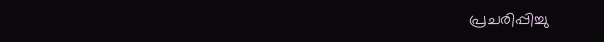പ്രചരിപ്പിച്ചു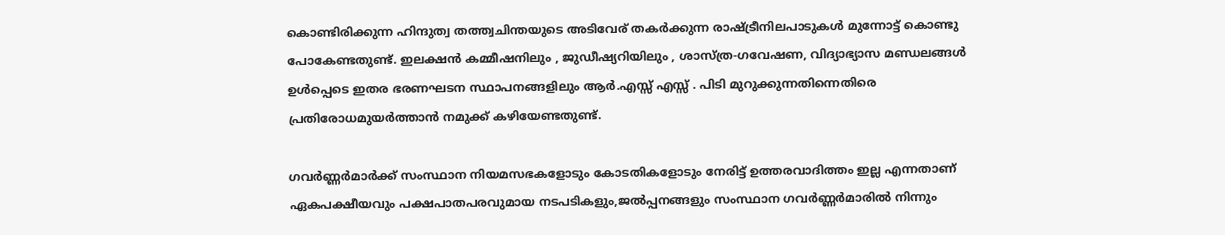കൊണ്ടിരിക്കുന്ന ഹിന്ദുത്വ തത്ത്വചിന്തയുടെ അടിവേര് തകർക്കുന്ന രാഷ്ട്രീനിലപാടുകൾ മുന്നോട്ട് കൊണ്ടു പോകേണ്ടതുണ്ട്. ഇലക്ഷൻ കമ്മീഷനിലും , ജുഡീഷ്യറിയിലും , ശാസ്ത്ര-ഗവേഷണ, വിദ്യാഭ്യാസ മണ്ഡലങ്ങൾ ഉൾപ്പെടെ ഇതര ഭരണഘടന സ്ഥാപനങ്ങളിലും ആർ.എസ്സ് എസ്സ് . പിടി മുറുക്കുന്നതിന്നെതിരെ പ്രതിരോധമുയർത്താൻ നമുക്ക് കഴിയേണ്ടതുണ്ട്.

ഗവർണ്ണർമാർക്ക് സംസ്ഥാന നിയമസഭകളോടും കോടതികളോടും നേരിട്ട് ഉത്തരവാദിത്തം ഇല്ല എന്നതാണ് ഏകപക്ഷീയവും പക്ഷപാതപരവുമായ നടപടികളും,ജൽപ്പനങ്ങളും സംസ്ഥാന ഗവർണ്ണർമാരിൽ നിന്നും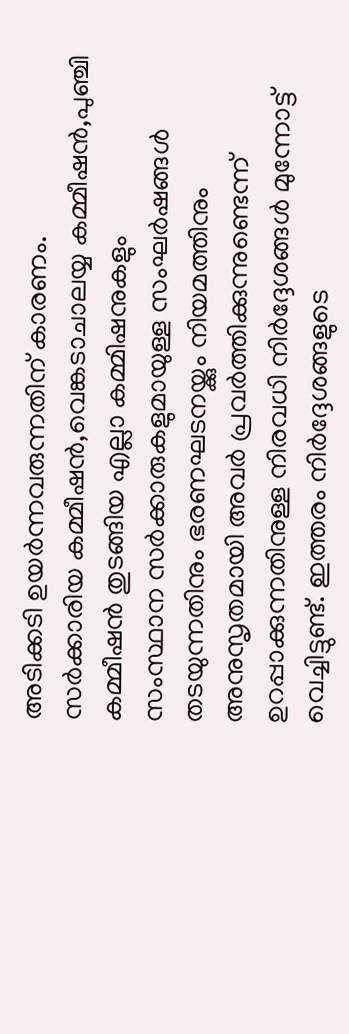അടിക്കടി ഉയർന്നവരുന്നതിന് കാരണം.
സർക്കാരിയ കമ്മീഷൻ,വെങ്കടാചാലയ്യ കമ്മീഷൻ,പുഞ്ചി കമ്മീഷൻ തുടങ്ങിയ എല്ലാ കമ്മിഷനുകളും
സംസ്ഥാന സർക്കാരുകളുമായുള്ള സംഘർഷങ്ങൾ തടയുന്നതിനും ഭരണഘടനയ്ക്കും നിയമത്തിനും അനുസൃതമായി അവർ പ്രവർത്തിക്കുന്നുണ്ടെന്ന് ഉറപ്പാക്കുന്നതിനുള്ള നിരവധി നിർദ്ദേശങ്ങൾ മുന്നോട്ട് വെച്ചിട്ടുണ്ട്. ഇത്തരം നിർദ്ദേശങ്ങളുടെ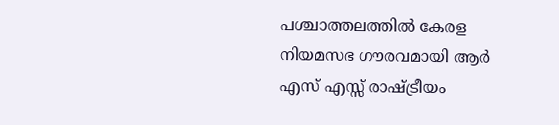പശ്ചാത്തലത്തിൽ കേരള നിയമസഭ ഗൗരവമായി ആർ എസ് എസ്സ് രാഷ്ട്രീയം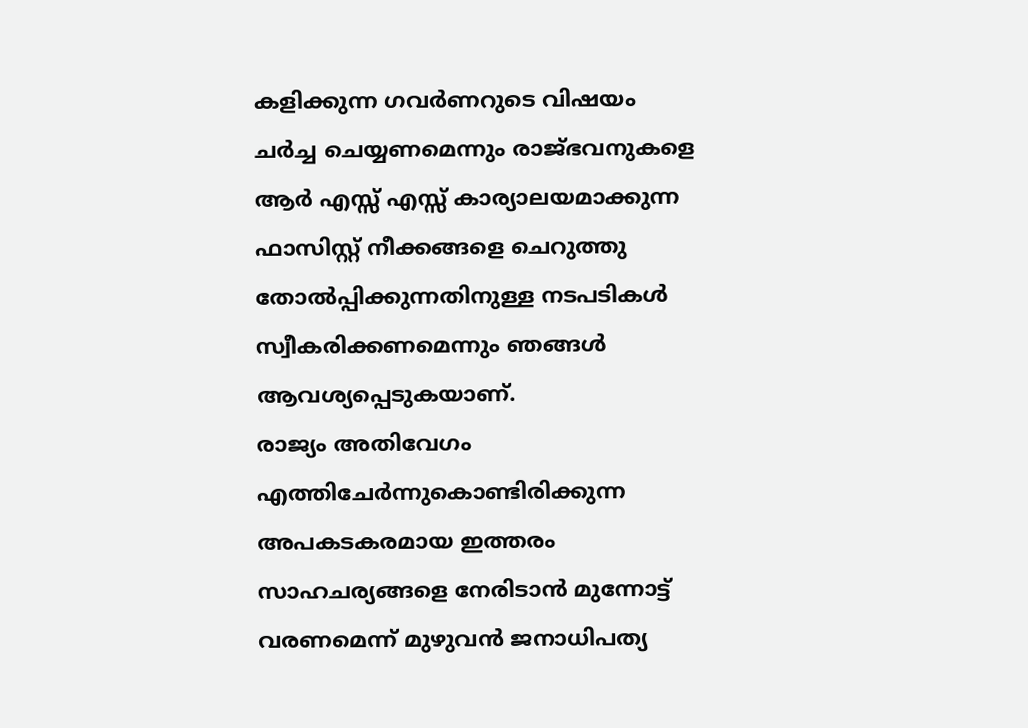കളിക്കുന്ന ഗവർണറുടെ വിഷയം ചർച്ച ചെയ്യണമെന്നും രാജ്ഭവനുകളെ ആർ എസ്സ് എസ്സ് കാര്യാലയമാക്കുന്ന ഫാസിസ്റ്റ് നീക്കങ്ങളെ ചെറുത്തു തോൽപ്പിക്കുന്നതിനുള്ള നടപടികൾ സ്വീകരിക്കണമെന്നും ഞങ്ങൾ ആവശ്യപ്പെടുകയാണ്.
രാജ്യം അതിവേഗം എത്തിചേർന്നുകൊണ്ടിരിക്കുന്ന അപകടകരമായ ഇത്തരം സാഹചര്യങ്ങളെ നേരിടാൻ മുന്നോട്ട് വരണമെന്ന് മുഴുവൻ ജനാധിപത്യ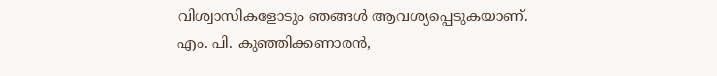വിശ്വാസികളോടും ഞങ്ങൾ ആവശ്യപ്പെടുകയാണ്.
എം. പി. കുഞ്ഞിക്കണാരൻ,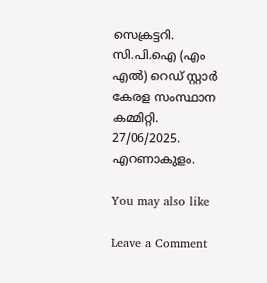സെക്രട്ടറി.
സി.പി.ഐ (എം എൽ) റെഡ് സ്റ്റാർ
കേരള സംസ്ഥാന കമ്മിറ്റി.
27/06/2025.
എറണാകുളം.

You may also like

Leave a Comment